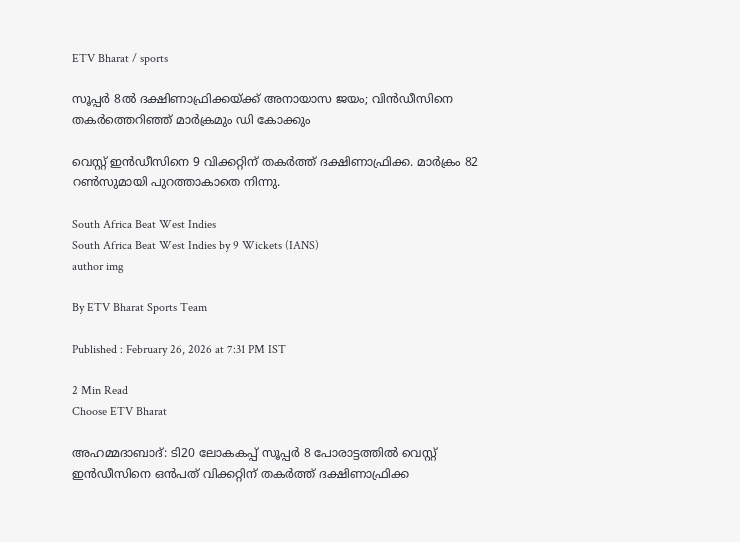ETV Bharat / sports

സൂപ്പർ 8ൽ ദക്ഷിണാഫ്രിക്കയ്ക്ക് അനായാസ ജയം; വിൻഡീസിനെ തകർത്തെറിഞ്ഞ് മാർക്രമും ഡി കോക്കും

വെസ്റ്റ് ഇൻഡീസിനെ 9 വിക്കറ്റിന് തകർത്ത് ദക്ഷിണാഫ്രിക്ക. മാർക്രം 82 റൺസുമായി പുറത്താകാതെ നിന്നു.

South Africa Beat West Indies
South Africa Beat West Indies by 9 Wickets (IANS)
author img

By ETV Bharat Sports Team

Published : February 26, 2026 at 7:31 PM IST

2 Min Read
Choose ETV Bharat

അഹമ്മദാബാദ്: ടി20 ലോകകപ്പ് സൂപ്പർ 8 പോരാട്ടത്തിൽ വെസ്റ്റ് ഇൻഡീസിനെ ഒൻപത് വിക്കറ്റിന് തകർത്ത് ദക്ഷിണാഫ്രിക്ക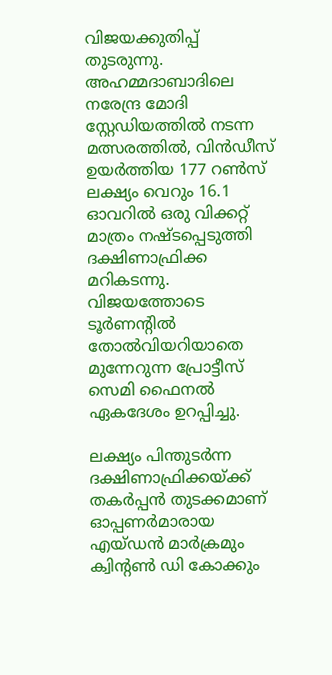വിജയക്കുതിപ്പ് തുടരുന്നു. അഹമ്മദാബാദിലെ നരേന്ദ്ര മോദി സ്റ്റേഡിയത്തിൽ നടന്ന മത്സരത്തിൽ, വിൻഡീസ് ഉയർത്തിയ 177 റൺസ് ലക്ഷ്യം വെറും 16.1 ഓവറിൽ ഒരു വിക്കറ്റ് മാത്രം നഷ്ടപ്പെടുത്തി ദക്ഷിണാഫ്രിക്ക മറികടന്നു. വിജയത്തോടെ ടൂർണന്‍റില്‍ തോൽവിയറിയാതെ മുന്നേറുന്ന പ്രോട്ടീസ് സെമി ഫൈനൽ ഏകദേശം ഉറപ്പിച്ചു.

ലക്ഷ്യം പിന്തുടർന്ന ദക്ഷിണാഫ്രിക്കയ്ക്ക് തകർപ്പൻ തുടക്കമാണ് ഓപ്പണർമാരായ എയ്ഡൻ മാർക്രമും ക്വിന്‍റണ്‍ ഡി കോക്കും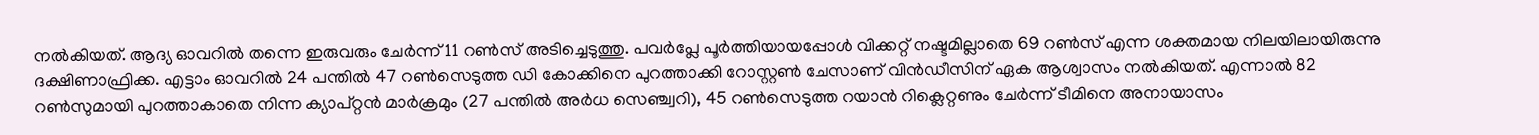നൽകിയത്. ആദ്യ ഓവറിൽ തന്നെ ഇരുവരും ചേർന്ന് 11 റൺസ് അടിച്ചെടുത്തു. പവർപ്ലേ പൂർത്തിയായപ്പോൾ വിക്കറ്റ് നഷ്ടമില്ലാതെ 69 റൺസ് എന്ന ശക്തമായ നിലയിലായിരുന്നു ദക്ഷിണാഫ്രിക്ക. എട്ടാം ഓവറിൽ 24 പന്തിൽ 47 റൺസെടുത്ത ഡി കോക്കിനെ പുറത്താക്കി റോസ്റ്റൺ ചേസാണ് വിൻഡീസിന് ഏക ആശ്വാസം നൽകിയത്. എന്നാൽ 82 റൺസുമായി പുറത്താകാതെ നിന്ന ക്യാപ്റ്റൻ മാർക്രമും (27 പന്തിൽ അർധ സെഞ്ച്വറി), 45 റൺസെടുത്ത റയാൻ റിക്ലെറ്റണും ചേർന്ന് ടീമിനെ അനായാസം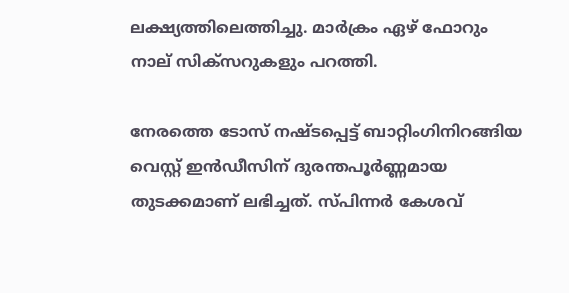ലക്ഷ്യത്തിലെത്തിച്ചു. മാർക്രം ഏഴ് ഫോറും നാല് സിക്സറുകളും പറത്തി.

നേരത്തെ ടോസ് നഷ്ടപ്പെട്ട് ബാറ്റിംഗിനിറങ്ങിയ വെസ്റ്റ് ഇൻഡീസിന് ദുരന്തപൂർണ്ണമായ തുടക്കമാണ് ലഭിച്ചത്. സ്പിന്നർ കേശവ്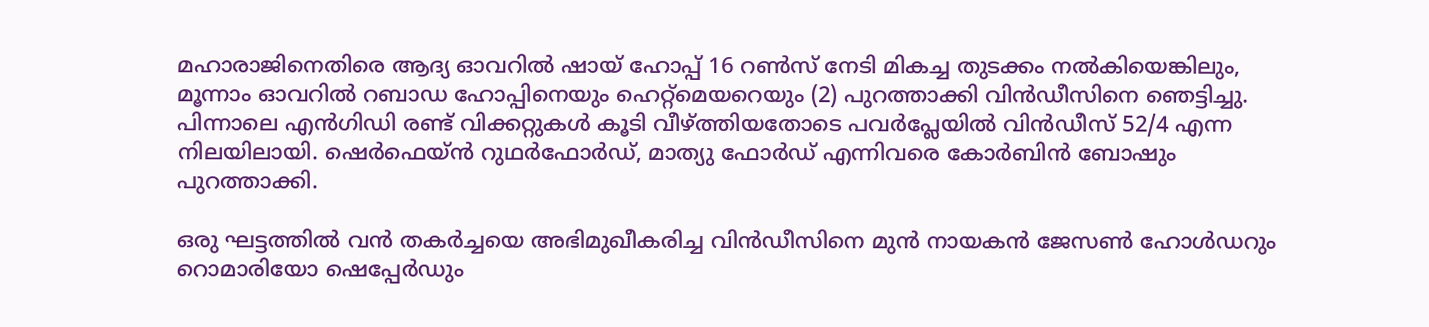മഹാരാജിനെതിരെ ആദ്യ ഓവറിൽ ഷായ് ഹോപ്പ് 16 റൺസ് നേടി മികച്ച തുടക്കം നൽകിയെങ്കിലും, മൂന്നാം ഓവറിൽ റബാഡ ഹോപ്പിനെയും ഹെറ്റ്‌മെയറെയും (2) പുറത്താക്കി വിൻഡീസിനെ ഞെട്ടിച്ചു. പിന്നാലെ എൻഗിഡി രണ്ട് വിക്കറ്റുകൾ കൂടി വീഴ്ത്തിയതോടെ പവർപ്ലേയിൽ വിൻഡീസ് 52/4 എന്ന നിലയിലായി. ഷെർഫെയ്ൻ റുഥർഫോർഡ്, മാത്യു ഫോർഡ് എന്നിവരെ കോർബിൻ ബോഷും പുറത്താക്കി.

ഒരു ഘട്ടത്തിൽ വൻ തകർച്ചയെ അഭിമുഖീകരിച്ച വിൻഡീസിനെ മുൻ നായകൻ ജേസൺ ഹോൾഡറും റൊമാരിയോ ഷെപ്പേർഡും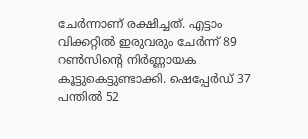ചേർന്നാണ് രക്ഷിച്ചത്. എട്ടാം വിക്കറ്റിൽ ഇരുവരും ചേർന്ന് 89 റൺസിന്‍റെ നിർണ്ണായക കൂട്ടുകെട്ടുണ്ടാക്കി. ഷെപ്പേർഡ് 37 പന്തിൽ 52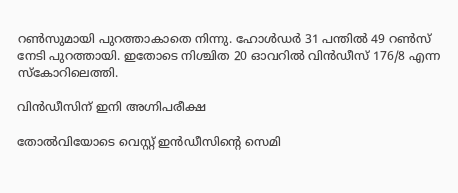റൺസുമായി പുറത്താകാതെ നിന്നു. ഹോൾഡർ 31 പന്തിൽ 49 റൺസ് നേടി പുറത്തായി. ഇതോടെ നിശ്ചിത 20 ഓവറിൽ വിൻഡീസ് 176/8 എന്ന സ്കോറിലെത്തി.

വിൻഡീസിന് ഇനി അഗ്നിപരീക്ഷ

തോൽവിയോടെ വെസ്റ്റ് ഇൻഡീസിന്‍റെ സെമി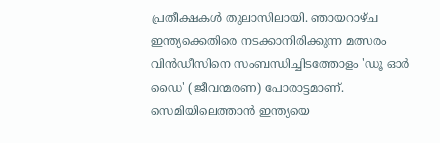പ്രതീക്ഷകൾ തുലാസിലായി. ഞായറാഴ്‌ച ഇന്ത്യക്കെതിരെ നടക്കാനിരിക്കുന്ന മത്സരം വിൻഡീസിനെ സംബന്ധിച്ചിടത്തോളം 'ഡൂ ഓർ ഡൈ' (ജീവന്മരണ) പോരാട്ടമാണ്. സെമിയിലെത്താൻ ഇന്ത്യയെ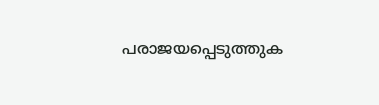പരാജയപ്പെടുത്തുക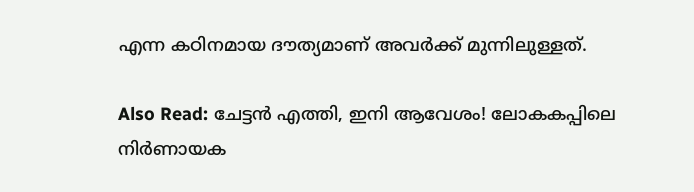എന്ന കഠിനമായ ദൗത്യമാണ് അവർക്ക് മുന്നിലുള്ളത്.

Also Read: ചേട്ടൻ എത്തി, ഇനി ആവേശം! ലോകകപ്പിലെ നിർണായക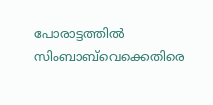പോരാട്ടത്തിൽ സിംബാബ്‌വെക്കെതിരെ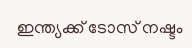ഇന്ത്യക്ക് ടോസ് നഷ്ടം